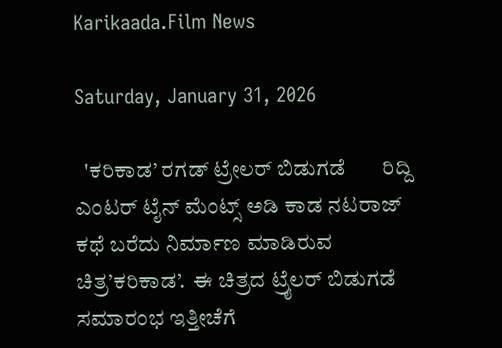Karikaada.Film News

Saturday, January 31, 2026

  'ಕರಿಕಾಡ’ ರಗಡ್ ಟ್ರೇಲರ್ ಬಿಡುಗಡೆ       ರಿದ್ದಿ ಎಂಟರ್ ಟೈನ್ ಮೆಂಟ್ಸ್ ಅಡಿ ಕಾಡ ನಟರಾಜ್ ಕಥೆ ಬರೆದು ನಿರ್ಮಾಣ ಮಾಡಿರುವ ಚಿತ್ರ’ಕರಿಕಾಡ’.  ಈ ಚಿತ್ರದ ಟ್ರೈಲರ್ ಬಿಡುಗಡೆ ಸಮಾರಂಭ ಇತ್ತೀಚೆಗೆ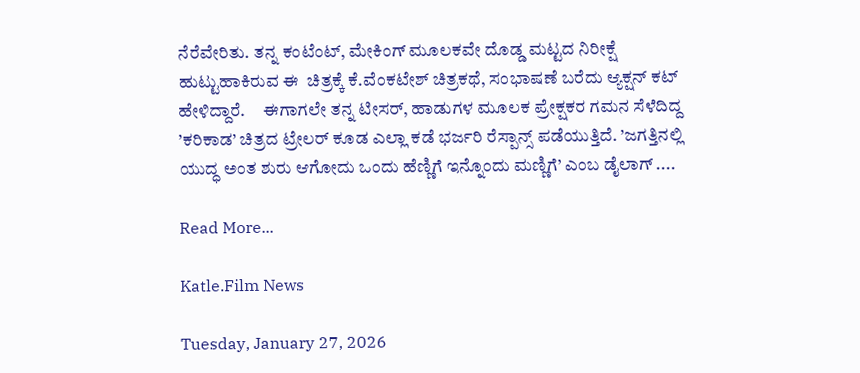ನೆರೆವೇರಿತು. ತನ್ನ ಕಂಟೆಂಟ್, ಮೇಕಿಂಗ್ ಮೂಲಕವೇ ದೊಡ್ಡ ಮಟ್ಟದ ನಿರೀಕ್ಷೆ  ಹುಟ್ಟುಹಾಕಿರುವ ಈ  ಚಿತ್ರಕ್ಕೆ ಕೆ.ವೆಂಕಟೇಶ್ ಚಿತ್ರಕಥೆ, ಸಂಭಾಷಣೆ ಬರೆದು ಆ್ಯಕ್ಷನ್ ಕಟ್ ಹೇಳಿದ್ದಾರೆ.     ಈಗಾಗಲೇ ತನ್ನ ಟೀಸರ್, ಹಾಡುಗಳ ಮೂಲಕ ಪ್ರೇಕ್ಷಕರ ಗಮನ ಸೆಳೆದಿದ್ದ ’ಕರಿಕಾಡ’ ಚಿತ್ರದ ಟ್ರೇಲರ್ ಕೂಡ ಎಲ್ಲಾ ಕಡೆ ಭರ್ಜರಿ ರೆಸ್ಪಾನ್ಸ್ ಪಡೆಯುತ್ತಿದೆ. ’ಜಗತ್ತಿನಲ್ಲಿ ಯುದ್ಧ ಅಂತ ಶುರು ಆಗೋದು ಒಂದು ಹೆಣ್ಣಿಗೆ ಇನ್ನೊಂದು ಮಣ್ಣಿಗೆ’ ಎಂಬ ಡೈಲಾಗ್ ....

Read More...

Katle.Film News

Tuesday, January 27, 2026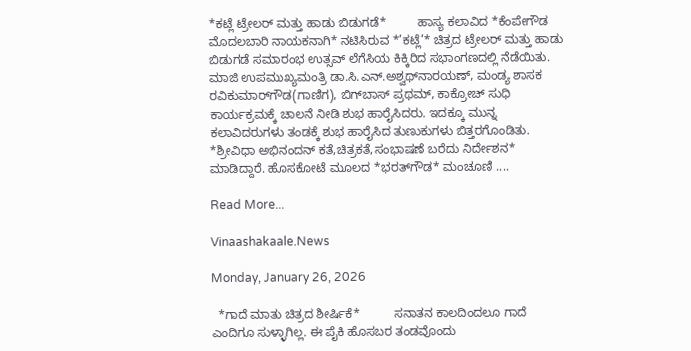*ಕಟ್ಲೆ ಟ್ರೇಲರ್ ಮತ್ತು ಹಾಡು ಬಿಡುಗಡೆ*         ಹಾಸ್ಯ ಕಲಾವಿದ *ಕೆಂಪೇಗೌಡ ಮೊದಲಬಾರಿ ನಾಯಕನಾಗಿ* ನಟಿಸಿರುವ *’ಕಟ್ಲೆ’* ಚಿತ್ರದ ಟ್ರೇಲರ್ ಮತ್ತು ಹಾಡು ಬಿಡುಗಡೆ ಸಮಾರಂಭ ಉತ್ಸವ್ ಲೆಗೆಸಿಯ ಕಿಕ್ಕಿರಿದ ಸಭಾಂಗಣದಲ್ಲಿ ನೆಡೆಯಿತು. ಮಾಜಿ ಉಪಮುಖ್ಯಮಂತ್ರಿ ಡಾ.ಸಿ.ಎನ್.ಅಶ್ವಥ್‌ನಾರಯಣ್, ಮಂಡ್ಯ ಶಾಸಕ ರವಿಕುಮಾರ್‌ಗೌಡ(ಗಾಣಿಗ), ಬಿಗ್‌ಬಾಸ್ ಪ್ರಥಮ್, ಕಾಕ್ರೋಚ್ ಸುಧಿ ಕಾರ್ಯಕ್ರಮಕ್ಕೆ ಚಾಲನೆ ನೀಡಿ ಶುಭ ಹಾರೈಸಿದರು. ಇದಕ್ಕೂ ಮುನ್ನ ಕಲಾವಿದರುಗಳು ತಂಡಕ್ಕೆ ಶುಭ ಹಾರೈಸಿದ ತುಣುಕುಗಳು ಬಿತ್ತರಗೊಂಡಿತು.          *ಶ್ರೀವಿಧಾ ಅಭಿನಂದನ್ ಕತೆ,ಚಿತ್ರಕತೆ,ಸಂಭಾಷಣೆ ಬರೆದು ನಿರ್ದೇಶನ* ಮಾಡಿದ್ದಾರೆ. ಹೊಸಕೋಟೆ ಮೂಲದ *ಭರತ್‌ಗೌಡ* ಮಂಚೂಣಿ ....

Read More...

Vinaashakaale.News

Monday, January 26, 2026

  *ಗಾದೆ ಮಾತು ಚಿತ್ರದ ಶೀರ್ಷಿಕೆ*          ಸನಾತನ ಕಾಲದಿಂದಲೂ ಗಾದೆ ಎಂದಿಗೂ ಸುಳ್ಳಾಗಿಲ್ಲ. ಈ ಪೈಕಿ ಹೊಸಬರ ತಂಡವೊಂದು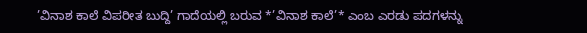’ವಿನಾಶ ಕಾಲೆ ವಿಪರೀತ ಬುದ್ದಿ’ ಗಾದೆಯಲ್ಲಿ ಬರುವ *’ವಿನಾಶ ಕಾಲೆ’* ಎಂಬ ಎರಡು ಪದಗಳನ್ನು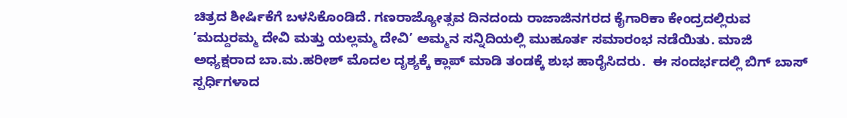ಚಿತ್ರದ ಶೀರ್ಷಿಕೆಗೆ ಬಳಸಿಕೊಂಡಿದೆ. ಗಣರಾಜ್ಯೋತ್ಸವ ದಿನದಂದು ರಾಜಾಜಿನಗರದ ಕೈಗಾರಿಕಾ ಕೇಂದ್ರದಲ್ಲಿರುವ ’ಮದ್ದುರಮ್ಮ ದೇವಿ ಮತ್ತು ಯಲ್ಲಮ್ಮ ದೇವಿ’ ಅಮ್ಮನ ಸನ್ನಿದಿಯಲ್ಲಿ ಮುಹೂರ್ತ ಸಮಾರಂಭ ನಡೆಯಿತು. ಮಾಜಿ ಅಧ್ಯಕ್ಷರಾದ ಬಾ.ಮ.ಹರೀಶ್ ಮೊದಲ ದೃಶ್ಯಕ್ಕೆ ಕ್ಲಾಪ್ ಮಾಡಿ ತಂಡಕ್ಕೆ ಶುಭ ಹಾರೈಸಿದರು.  ಈ ಸಂದರ್ಭದಲ್ಲಿ ಬಿಗ್ ಬಾಸ್ ಸ್ಪರ್ಧಿಗಳಾದ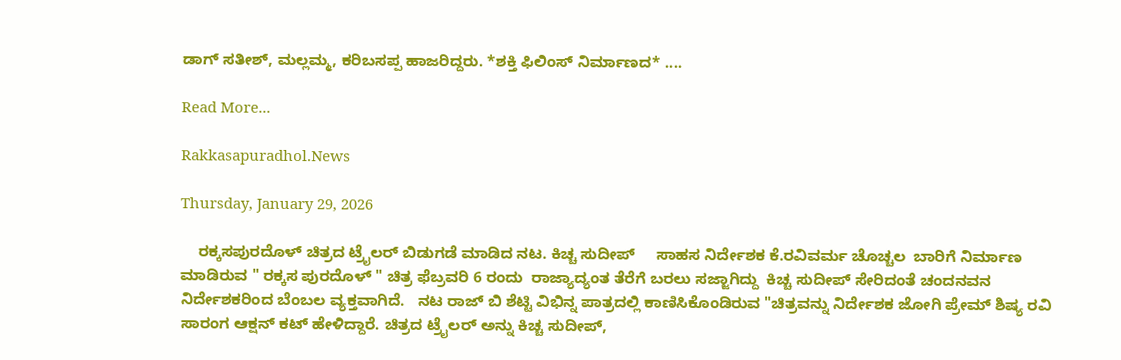ಡಾಗ್ ಸತೀಶ್, ಮಲ್ಲಮ್ಮ, ಕರಿಬಸಪ್ಪ ಹಾಜರಿದ್ದರು. *ಶಕ್ತಿ ಫಿಲಿಂಸ್ ನಿರ್ಮಾಣದ* ....

Read More...

Rakkasapuradhol.News

Thursday, January 29, 2026

    ರಕ್ಕಸಪುರದೊಳ್ ಚಿತ್ರದ ಟ್ರೈಲರ್ ಬಿಡುಗಡೆ ಮಾಡಿದ ನಟ. ಕಿಚ್ಚ ಸುದೀಪ್     ಸಾಹಸ ನಿರ್ದೇಶಕ ಕೆ.ರವಿವರ್ಮ ಚೊಚ್ಚಲ‌  ಬಾರಿಗೆ ನಿರ್ಮಾಣ ಮಾಡಿರುವ " ರಕ್ಕಸ ಪುರದೊಳ್ " ಚಿತ್ರ ಫೆಬ್ರವರಿ 6 ರಂದು  ರಾಜ್ಯಾದ್ಯಂತ ತೆರೆಗೆ ಬರಲು ಸಜ್ಜಾಗಿದ್ದು  ಕಿಚ್ಚ ಸುದೀಪ್ ಸೇರಿದಂತೆ ಚಂದನವನ ನಿರ್ದೇಶಕರಿಂದ ಬೆಂಬಲ ವ್ಯಕ್ತವಾಗಿದೆ.   ನಟ ರಾಜ್ ಬಿ ಶೆಟ್ಟಿ ವಿಭಿನ್ನ ಪಾತ್ರದಲ್ಲಿ ಕಾಣಿಸಿಕೊಂಡಿರುವ "ಚಿತ್ರವನ್ನು ನಿರ್ದೇಶಕ ಜೋಗಿ ಪ್ರೇಮ್ ಶಿಷ್ಯ ರವಿ ಸಾರಂಗ ಆಕ್ಷನ್ ಕಟ್ ಹೇಳಿದ್ದಾರೆ. ಚಿತ್ರದ ಟ್ರೈಲರ್ ಅನ್ನು ಕಿಚ್ಚ ಸುದೀಪ್,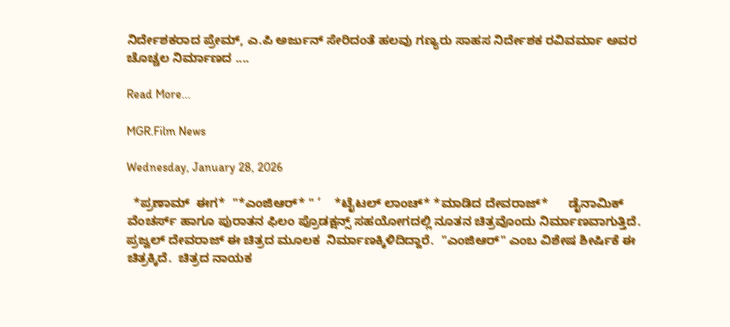ನಿರ್ದೇಶಕರಾದ ಪ್ರೇಮ್, ಎ.ಪಿ ಅರ್ಜುನ್ ಸೇರಿದಂತೆ ಹಲವು ಗಣ್ಯರು ಸಾಹಸ ನಿರ್ದೇಶಕ ರವಿವರ್ಮಾ ಅವರ ಚೊಚ್ಚಲ ನಿರ್ಮಾಣದ ....

Read More...

MGR.Film News

Wednesday, January 28, 2026

  *ಪ್ರಣಾಮ್  ಈಗ*  "*ಎಂಜಿಆರ್* " ’    *ಟೈಟಲ್ ಲಾಂಚ್* *ಮಾಡಿದ ದೇವರಾಜ್*      ಡೈನಾಮಿಕ್ ವೆಂಚರ್ಸ್ ಹಾಗೂ ಪುರಾತನ ಫಿಲಂ‌ ಪ್ರೊಡಕ್ಷನ್ಸ್ ಸಹಯೋಗದಲ್ಲಿ ನೂತನ ಚಿತ್ರವೊಂದು ನಿರ್ಮಾಣವಾಗುತ್ತಿದೆ. ಪ್ರಜ್ವಲ್ ದೇವರಾಜ್ ಈ‌ ಚಿತ್ರದ ಮೂಲಕ  ನಿರ್ಮಾಣಕ್ಕಿಳಿದಿದ್ದಾರೆ.  "ಎಂಜಿಆರ್" ಎಂಬ ವಿಶೇಷ ಶೀರ್ಷಿಕೆ ಈ ಚಿತ್ರಕ್ಕಿದೆ.  ಚಿತ್ರದ ನಾಯಕ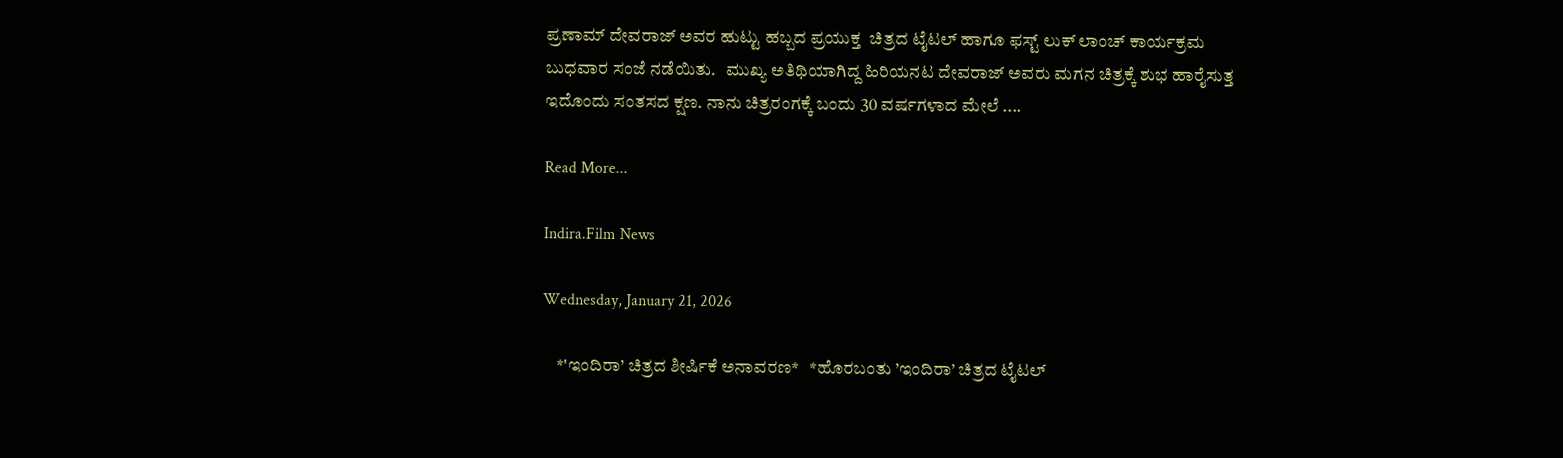ಪ್ರಣಾಮ್ ದೇವರಾಜ್ ಅವರ ಹುಟ್ಟು ಹಬ್ಬದ ಪ್ರಯುಕ್ತ  ಚಿತ್ರದ ಟೈಟಲ್ ಹಾಗೂ ಫಸ್ಟ್ ಲುಕ್ ಲಾಂಚ್ ಕಾರ್ಯಕ್ರಮ ಬುಧವಾರ ಸಂಜೆ ನಡೆಯಿತು.   ಮುಖ್ಯ ಅತಿಥಿಯಾಗಿದ್ದ ಹಿರಿಯನಟ ದೇವರಾಜ್ ಅವರು ಮಗನ ಚಿತ್ರಕ್ಕೆ ಶುಭ ಹಾರೈಸುತ್ತ ಇದೊಂದು ಸಂತಸದ ಕ್ಷಣ. ನಾನು ಚಿತ್ರರಂಗಕ್ಕೆ ಬಂದು 30 ವರ್ಷಗಳಾದ ಮೇಲೆ ....

Read More...

Indira.Film News

Wednesday, January 21, 2026

    *'ಇಂದಿರಾ’ ಚಿತ್ರದ ಶೀರ್ಷಿಕೆ ಅನಾವರಣ*   *ಹೊರಬಂತು ’ಇಂದಿರಾ’ ಚಿತ್ರದ ಟೈಟಲ್‌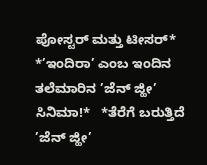ಪೋಸ್ಟರ್‌ ಮತ್ತು ಟೀಸರ್‌*   *’ಇಂದಿರಾ’ ಎಂಬ ಇಂದಿನ ತಲೆಮಾರಿನ ’ಜೆನ್‌ ಜ್ಹೀ’ ಸಿನಿಮಾ!*   *ತೆರೆಗೆ ಬರುತ್ತಿದೆ ’ಜೆನ್‌ ಜ್ಹೀ’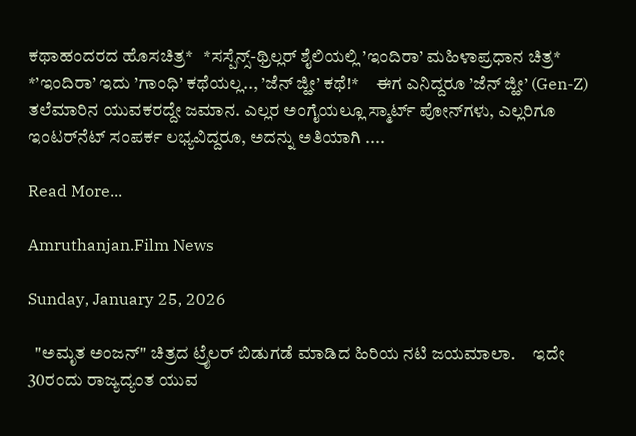ಕಥಾಹಂದರದ ಹೊಸಚಿತ್ರ*   *ಸಸ್ಪೆನ್ಸ್‌-ಥ್ರಿಲ್ಲರ್‌ ಶೈಲಿಯಲ್ಲಿ ’ಇಂದಿರಾ’ ಮಹಿಳಾಪ್ರಧಾನ ಚಿತ್ರ*   *’ಇಂದಿರಾ’ ಇದು ’ಗಾಂಧಿ’ ಕಥೆಯಲ್ಲ.., ’ಜೆನ್ ಜ್ಹೀ’ ಕಥೆ!*     ಈಗ ಎನಿದ್ದರೂ ’ಜೆನ್‌ ಜ್ಹೀ’ (Gen-Z) ತಲೆಮಾರಿನ ಯುವಕರದ್ದೇ ಜಮಾನ. ಎಲ್ಲರ ಅಂಗೈಯಲ್ಲೂ ಸ್ಮಾರ್ಟ್‌ ಪೋನ್‌ಗಳು, ಎಲ್ಲರಿಗೂ ಇಂಟರ್‌ನೆಟ್‌ ಸಂಪರ್ಕ ಲಭ್ಯವಿದ್ದರೂ, ಅದನ್ನು ಅತಿಯಾಗಿ ....

Read More...

Amruthanjan.Film News

Sunday, January 25, 2026

  "ಅಮೃತ ಅಂಜನ್" ಚಿತ್ರದ ಟ್ರೈಲರ್ ಬಿಡುಗಡೆ ಮಾಡಿದ ಹಿರಿಯ ನಟಿ ಜಯಮಾಲಾ.     ಇದೇ 30ರಂದು ರಾಜ್ಯದ್ಯಂತ ಯುವ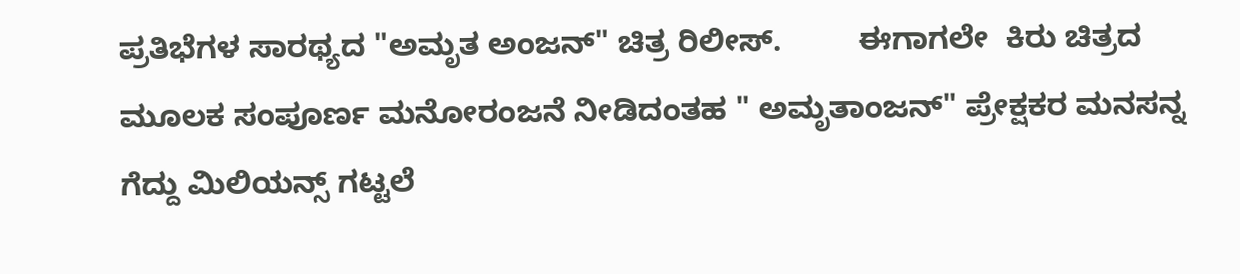ಪ್ರತಿಭೆಗಳ ಸಾರಥ್ಯದ "ಅಮೃತ ಅಂಜನ್" ಚಿತ್ರ ರಿಲೀಸ್.         ಈಗಾಗಲೇ  ಕಿರು ಚಿತ್ರದ ಮೂಲಕ ಸಂಪೂರ್ಣ ಮನೋರಂಜನೆ ನೀಡಿದಂತಹ " ಅಮೃತಾಂಜನ್" ಪ್ರೇಕ್ಷಕರ ಮನಸನ್ನ ಗೆದ್ದು ಮಿಲಿಯನ್ಸ್ ಗಟ್ಟಲೆ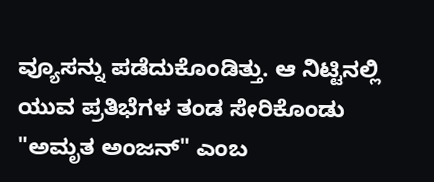ವ್ಯೂಸನ್ನು ಪಡೆದುಕೊಂಡಿತ್ತು. ಆ ನಿಟ್ಟಿನಲ್ಲಿ ಯುವ ಪ್ರತಿಭೆಗಳ ತಂಡ ಸೇರಿಕೊಂಡು "ಅಮೃತ ಅಂಜನ್" ಎಂಬ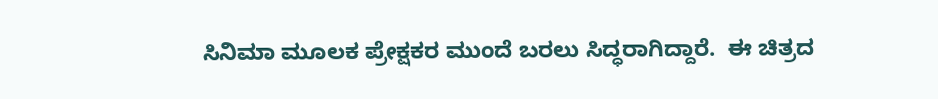ಸಿನಿಮಾ ಮೂಲಕ ಪ್ರೇಕ್ಷಕರ ಮುಂದೆ ಬರಲು ಸಿದ್ಧರಾಗಿದ್ದಾರೆ.  ಈ ಚಿತ್ರದ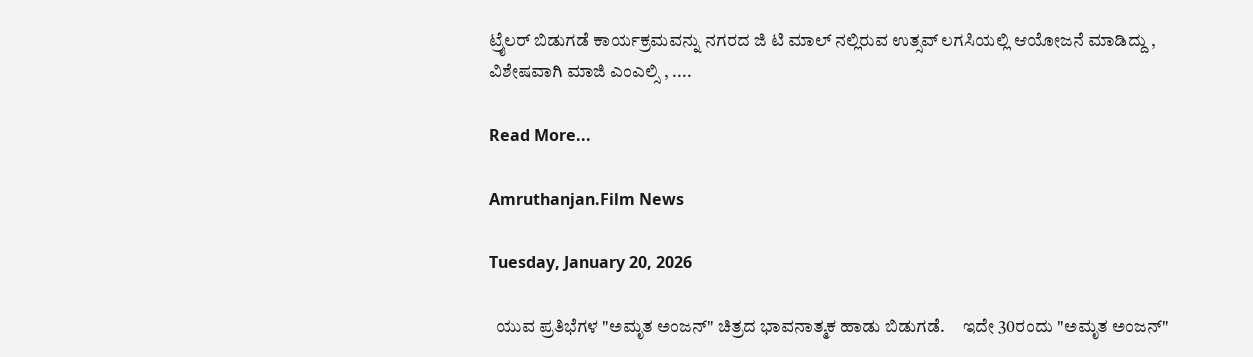ಟ್ರೈಲರ್ ಬಿಡುಗಡೆ ಕಾರ್ಯಕ್ರಮವನ್ನು ನಗರದ ಜಿ ಟಿ ಮಾಲ್ ನಲ್ಲಿರುವ ಉತ್ಸವ್ ಲಗಸಿಯಲ್ಲಿ ಆಯೋಜನೆ ಮಾಡಿದ್ದು , ವಿಶೇಷವಾಗಿ ಮಾಜಿ ಎಂಎಲ್ಸಿ , ....

Read More...

Amruthanjan.Film News

Tuesday, January 20, 2026

  ಯುವ ಪ್ರತಿಭೆಗಳ "ಅಮೃತ ಅಂಜನ್" ಚಿತ್ರದ ಭಾವನಾತ್ಮಕ ಹಾಡು ಬಿಡುಗಡೆ.     ಇದೇ 30ರಂದು "ಅಮೃತ ಅಂಜನ್"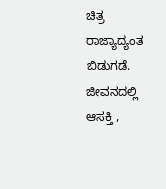ಚಿತ್ರ ರಾಜ್ಯಾದ್ಯಂತ ಬಿಡುಗಡೆ.     ಜೀವನದಲ್ಲಿ ಆಸಕ್ತಿ ,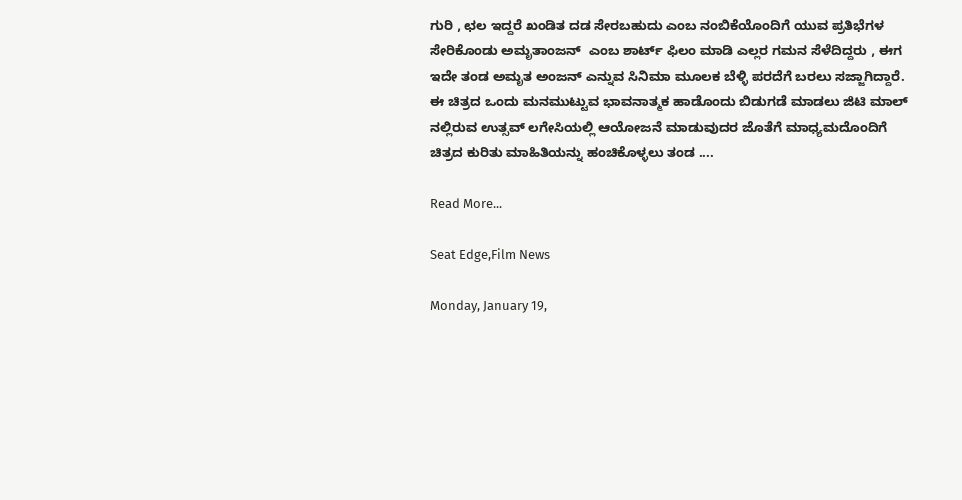ಗುರಿ , ಛಲ ಇದ್ದರೆ ಖಂಡಿತ ದಡ ಸೇರಬಹುದು ಎಂಬ ನಂಬಿಕೆಯೊಂದಿಗೆ ಯುವ ಪ್ರತಿಭೆಗಳ ಸೇರಿಕೊಂಡು ಅಮೃತಾಂಜನ್  ಎಂಬ ಶಾರ್ಟ್ ಫಿಲಂ ಮಾಡಿ ಎಲ್ಲರ ಗಮನ ಸೆಳೆದಿದ್ದರು , ಈಗ ಇದೇ ತಂಡ ಅಮೃತ ಅಂಜನ್ ಎನ್ನುವ ಸಿನಿಮಾ ಮೂಲಕ ಬೆಳ್ಳಿ ಪರದೆಗೆ ಬರಲು ಸಜ್ಜಾಗಿದ್ದಾರೆ. ಈ ಚಿತ್ರದ ಒಂದು ಮನಮುಟ್ಟುವ ಭಾವನಾತ್ಮಕ ಹಾಡೊಂದು ಬಿಡುಗಡೆ ಮಾಡಲು ಜಿಟಿ ಮಾಲ್ ನಲ್ಲಿರುವ ಉತ್ಸವ್ ಲಗೇಸಿಯಲ್ಲಿ ಆಯೋಜನೆ ಮಾಡುವುದರ ಜೊತೆಗೆ ಮಾಧ್ಯಮದೊಂದಿಗೆ ಚಿತ್ರದ ಕುರಿತು ಮಾಹಿತಿಯನ್ನು ಹಂಚಿಕೊಳ್ಳಲು ತಂಡ ....

Read More...

Seat Edge,Film News

Monday, January 19,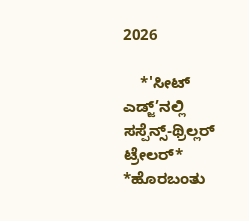2026

    *'ಸೀಟ್‌ ಎಡ್ಜ್‌’ನಲ್ಲಿ  ಸಸ್ಪೆನ್ಸ್‌-ಥ್ರಿಲ್ಲರ್‌ ಟ್ರೇಲರ್*   *ಹೊರಬಂತು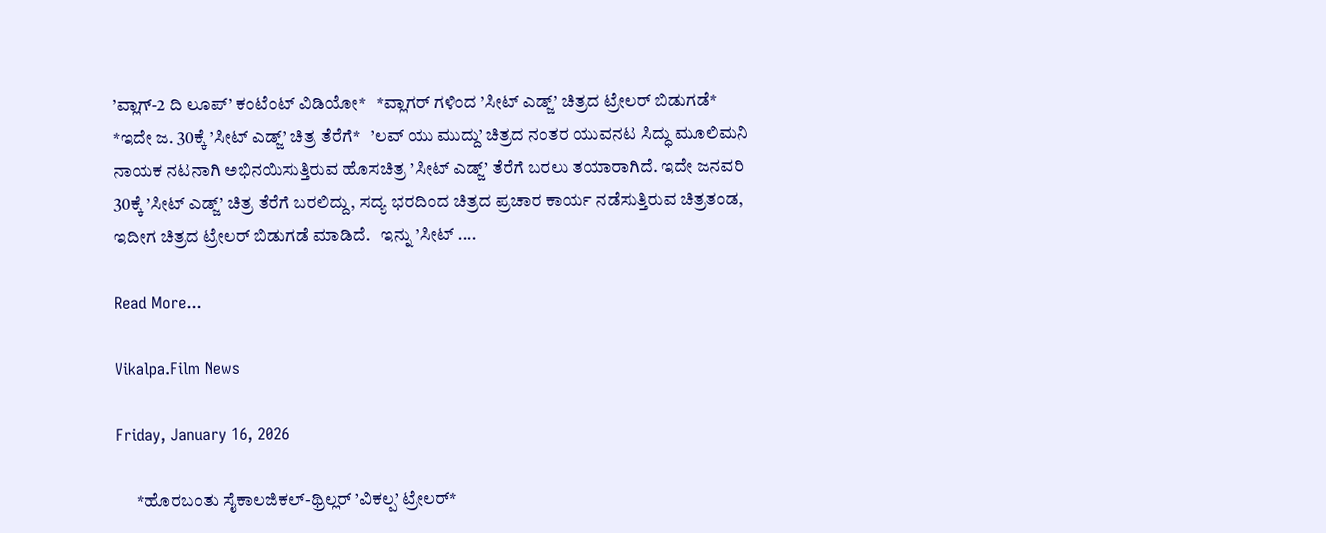’ವ್ಲಾಗ್‌-2 ದಿ ಲೂಪ್‌’ ಕಂಟೆಂಟ್‌ ವಿಡಿಯೋ*   *ವ್ಲಾಗರ್ ಗಳಿಂದ ’ಸೀಟ್ ಎಡ್ಜ್’ ಚಿತ್ರದ ಟ್ರೇಲರ್ ಬಿಡುಗಡೆ*   *ಇದೇ ಜ. 30ಕ್ಕೆ ’ಸೀಟ್‌ ಎಡ್ಜ್‌’ ಚಿತ್ರ ತೆರೆಗೆ*   ’ಲವ್ ಯು ಮುದ್ದು’ ಚಿತ್ರದ ನಂತರ ಯುವನಟ ಸಿದ್ಧು ಮೂಲಿಮನಿ ನಾಯಕ ನಟನಾಗಿ ಅಭಿನಯಿಸುತ್ತಿರುವ ಹೊಸಚಿತ್ರ ’ಸೀಟ್‌ ಎಡ್ಜ್‌’ ತೆರೆಗೆ ಬರಲು ತಯಾರಾಗಿದೆ. ಇದೇ ಜನವರಿ 30ಕ್ಕೆ ’ಸೀಟ್ ಎಡ್ಜ್’ ಚಿತ್ರ ತೆರೆಗೆ ಬರಲಿದ್ದು, ಸದ್ಯ ಭರದಿಂದ ಚಿತ್ರದ ಪ್ರಚಾರ ಕಾರ್ಯ ನಡೆಸುತ್ತಿರುವ ಚಿತ್ರತಂಡ, ಇದೀಗ ಚಿತ್ರದ ಟ್ರೇಲರ್ ಬಿಡುಗಡೆ ಮಾಡಿದೆ.   ಇನ್ನು ’ಸೀಟ್ ....

Read More...

Vikalpa.Film News

Friday, January 16, 2026

      *ಹೊರಬಂತು ಸೈಕಾಲಜಿಕಲ್‌-ಥ್ರಿಲ್ಲರ್‌ ’ವಿಕಲ್ಪ’ ಟ್ರೇಲರ್‌*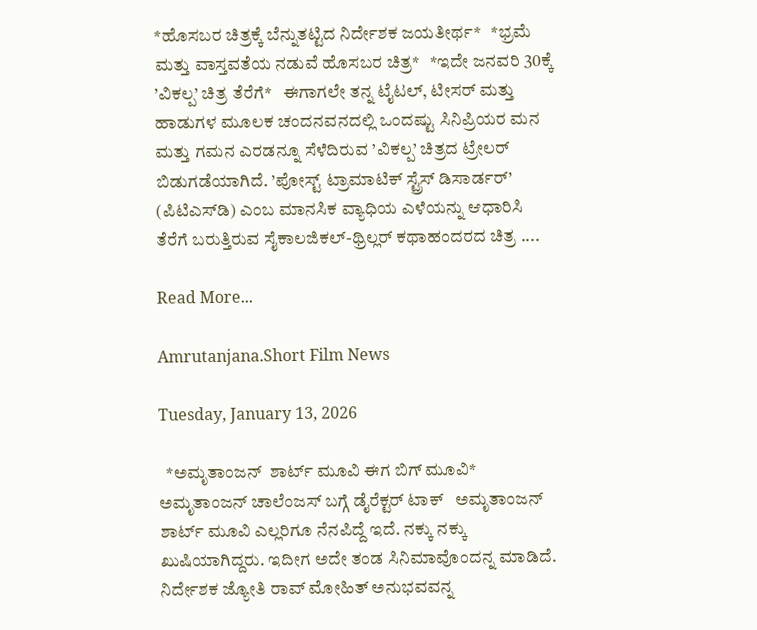*ಹೊಸಬರ ಚಿತ್ರಕ್ಕೆ ಬೆನ್ನುತಟ್ಟಿದ ನಿರ್ದೇಶಕ ಜಯತೀರ್ಥ*   *ಭ್ರಮೆ ಮತ್ತು ವಾಸ್ತವತೆಯ ನಡುವೆ ಹೊಸಬರ ಚಿತ್ರ*   *ಇದೇ ಜನವರಿ 30ಕ್ಕೆ ’ವಿಕಲ್ಪ’ ಚಿತ್ರ ತೆರೆಗೆ*   ಈಗಾಗಲೇ ತನ್ನ ಟೈಟಲ್‌, ಟೀಸರ್‌ ಮತ್ತು ಹಾಡುಗಳ ಮೂಲಕ ಚಂದನವನದಲ್ಲಿ ಒಂದಷ್ಟು ಸಿನಿಪ್ರಿಯರ ಮನ ಮತ್ತು ಗಮನ ಎರಡನ್ನೂ ಸೆಳೆದಿರುವ ’ವಿಕಲ್ಪ’ ಚಿತ್ರದ ಟ್ರೇಲರ್‌ ಬಿಡುಗಡೆಯಾಗಿದೆ. ’ಪೋಸ್ಟ್‌ ಟ್ರಾಮಾಟಿಕ್‌ ಸ್ಟ್ರೆಸ್‌ ಡಿಸಾರ್ಡರ್‌’ (ಪಿಟಿಎಸ್‌ಡಿ) ಎಂಬ ಮಾನಸಿಕ ವ್ಯಾಧಿಯ ಎಳೆಯನ್ನು ಆಧಾರಿಸಿ ತೆರೆಗೆ ಬರುತ್ತಿರುವ ಸೈಕಾಲಜಿಕಲ್‌-ಥ್ರಿಲ್ಲರ್‌ ಕಥಾಹಂದರದ ಚಿತ್ರ ....

Read More...

Amrutanjana.Short Film News

Tuesday, January 13, 2026

  *ಅಮೃತಾಂಜನ್  ಶಾರ್ಟ್ ಮೂವಿ ಈಗ ಬಿಗ್ ಮೂವಿ*   ಅಮೃತಾಂಜನ್ ಚಾಲೆಂಜಸ್ ಬಗ್ಗೆ ಡೈರೆಕ್ಟರ್ ಟಾಕ್   ಅಮೃತಾಂಜನ್ ಶಾರ್ಟ್ ಮೂವಿ ಎಲ್ಲರಿಗೂ ನೆನಪಿದ್ದೆ ಇದೆ. ನಕ್ಕು ನಕ್ಕು ಖುಷಿಯಾಗಿದ್ದರು. ಇದೀಗ ಅದೇ ತಂಡ ಸಿನಿಮಾವೊಂದನ್ನ ಮಾಡಿದೆ. ನಿರ್ದೇಶಕ ಜ್ಯೋತಿ ರಾವ್ ಮೋಹಿತ್ ಅನುಭವವನ್ನ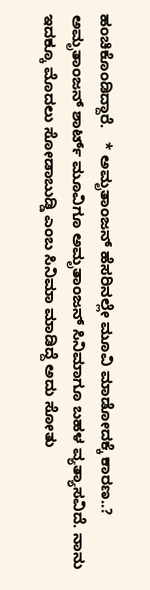ಹಂಚಿಕೊಂಡಿದ್ದಾರೆ.   * ಅಮೃತಾಂಜನ್ ಹೆಸರಿನಲ್ಲೇ ಮೂವಿ ಮಾಡೋದಕ್ಕೆ ಕಾರಣ..?   ಅಮೃತಾಂಜನ್ ಶಾರ್ಟ್ ಮೂವಿಗೂ ಅಮೃತಾಂಜನ್ ಸಿನಿಮಾಗೂ ಬಹಳ ವ್ಯತ್ಯಾಸವಿದೆ. ನಾನು ಇದಕ್ಕೂ ಮೊದಲು ಸೋಡಾಬುಡ್ಡಿ ಎಂಬ ಸಿನಿಮಾ ಮಾಡಿದ್ದೆ ಅದು ಸೋತು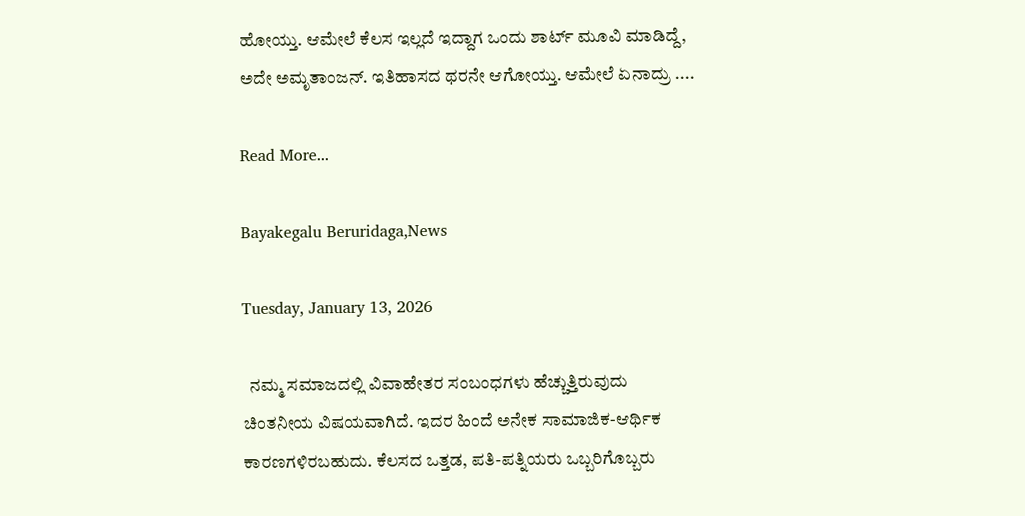ಹೋಯ್ತು. ಆಮೇಲೆ ಕೆಲಸ ಇಲ್ಲದೆ ಇದ್ದಾಗ ಒಂದು ಶಾರ್ಟ್ ಮೂವಿ ಮಾಡಿದ್ದೆ, ಅದೇ ಅಮೃತಾಂಜನ್. ಇತಿಹಾಸದ ಥರನೇ ಆಗೋಯ್ತು. ಆಮೇಲೆ ಏನಾದ್ರು ....

Read More...

Bayakegalu Beruridaga,News

Tuesday, January 13, 2026

  ನಮ್ಮ ಸಮಾಜದಲ್ಲಿ ವಿವಾಹೇತರ ಸಂಬಂಧಗಳು ಹೆಚ್ಚುತ್ತಿರುವುದು ಚಿಂತನೀಯ ವಿಷಯವಾಗಿದೆ. ಇದರ ಹಿಂದೆ ಅನೇಕ ಸಾಮಾಜಿಕ-ಆರ್ಥಿಕ ಕಾರಣಗಳಿರಬಹುದು. ಕೆಲಸದ ಒತ್ತಡ, ಪತಿ-ಪತ್ನಿಯರು ಒಬ್ಬರಿಗೊಬ್ಬರು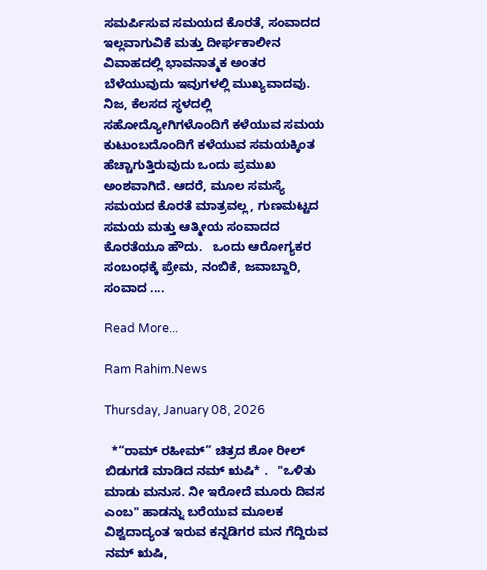ಸಮರ್ಪಿಸುವ ಸಮಯದ ಕೊರತೆ, ಸಂವಾದದ ಇಲ್ಲವಾಗುವಿಕೆ ಮತ್ತು ದೀರ್ಘಕಾಲೀನ ವಿವಾಹದಲ್ಲಿ ಭಾವನಾತ್ಮಕ ಅಂತರ ಬೆಳೆಯುವುದು ಇವುಗಳಲ್ಲಿ ಮುಖ್ಯವಾದವು. ನಿಜ, ಕೆಲಸದ ಸ್ಥಳದಲ್ಲಿ ಸಹೋದ್ಯೋಗಿಗಳೊಂದಿಗೆ ಕಳೆಯುವ ಸಮಯ ಕುಟುಂಬದೊಂದಿಗೆ ಕಳೆಯುವ ಸಮಯಕ್ಕಿಂತ ಹೆಚ್ಚಾಗುತ್ತಿರುವುದು ಒಂದು ಪ್ರಮುಖ ಅಂಶವಾಗಿದೆ. ಆದರೆ, ಮೂಲ ಸಮಸ್ಯೆ ಸಮಯದ ಕೊರತೆ ಮಾತ್ರವಲ್ಲ, ಗುಣಮಟ್ಟದ ಸಮಯ ಮತ್ತು ಆತ್ಮೀಯ ಸಂವಾದದ ಕೊರತೆಯೂ ಹೌದು.   ಒಂದು ಆರೋಗ್ಯಕರ ಸಂಬಂಧಕ್ಕೆ ಪ್ರೇಮ, ನಂಬಿಕೆ, ಜವಾಬ್ದಾರಿ, ಸಂವಾದ ....

Read More...

Ram Rahim.News

Thursday, January 08, 2026

  *“ರಾಮ್ ರಹೀಮ್” ಚಿತ್ರದ ಶೋ ರೀಲ್ ಬಿಡುಗಡೆ ಮಾಡಿದ ನಮ್ ಋಷಿ* .   "ಒಳಿತು ಮಾಡು ಮನುಸ. ನೀ ಇರೋದೆ ಮೂರು ದಿವಸ ಎಂಬ" ಹಾಡನ್ನು ಬರೆಯುವ ಮೂಲಕ‌ ವಿಶ್ವದಾದ್ಯಂತ ಇರುವ ಕನ್ನಡಿಗರ ಮನ ಗೆದ್ದಿರುವ ನಮ್ ಋಷಿ,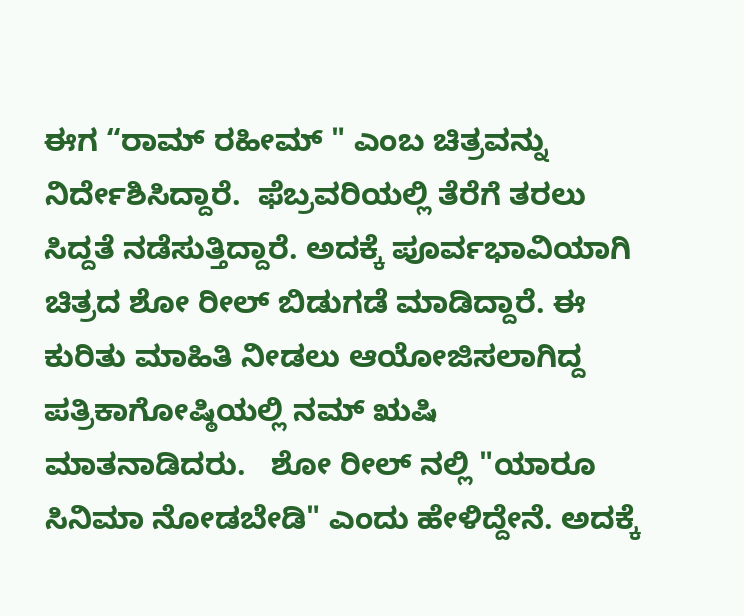ಈಗ “ರಾಮ್ ರಹೀಮ್ " ಎಂಬ ಚಿತ್ರವನ್ನು ನಿರ್ದೇಶಿಸಿದ್ದಾರೆ.  ಫೆಬ್ರವರಿಯಲ್ಲಿ ತೆರೆಗೆ ತರಲು ಸಿದ್ದತೆ ನಡೆಸುತ್ತಿದ್ದಾರೆ. ಅದಕ್ಕೆ ಪೂರ್ವಭಾವಿಯಾಗಿ ಚಿತ್ರದ ಶೋ‌ ರೀಲ್ ಬಿಡುಗಡೆ ಮಾಡಿದ್ದಾರೆ. ಈ ಕುರಿತು ಮಾಹಿತಿ ನೀಡಲು ಆಯೋಜಿಸಲಾಗಿದ್ದ ಪತ್ರಿಕಾಗೋಷ್ಠಿಯಲ್ಲಿ ನಮ್ ಋಷಿ ಮಾತನಾಡಿದರು.   ಶೋ ರೀಲ್ ನಲ್ಲಿ "ಯಾರೂ ಸಿನಿಮಾ ನೋಡಬೇಡಿ" ಎಂದು ಹೇಳಿದ್ದೇನೆ. ಅದಕ್ಕೆ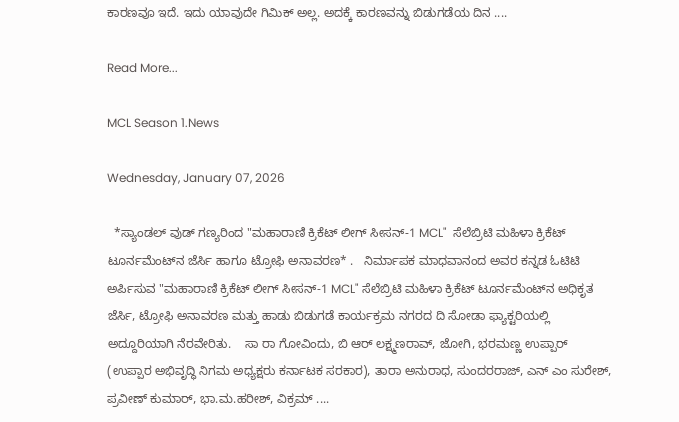ಕಾರಣವೂ ಇದೆ. ಇದು ಯಾವುದೇ ಗಿಮಿಕ್ ಅಲ್ಲ. ಅದಕ್ಕೆ ಕಾರಣವನ್ನು ಬಿಡುಗಡೆಯ ದಿನ ....

Read More...

MCL Season 1.News

Wednesday, January 07, 2026

  *ಸ್ಯಾಂಡಲ್ ವುಡ್ ಗಣ್ಯರಿಂದ "ಮಹಾರಾಣಿ ಕ್ರಿಕೆಟ್ ಲೀಗ್ ಸೀಸನ್-1 MCL"  ಸೆಲೆಬ್ರಿಟಿ ಮಹಿಳಾ ಕ್ರಿಕೆಟ್ ಟೂರ್ನಮೆಂಟ್‌ನ ಜೆರ್ಸಿ ಹಾಗೂ ಟ್ರೋಫಿ ಅನಾವರಣ* .   ನಿರ್ಮಾಪಕ ಮಾಧವಾನಂದ ಅವರ ಕನ್ನಡ ಓಟಿಟಿ ಅರ್ಪಿಸುವ "ಮಹಾರಾಣಿ ಕ್ರಿಕೆಟ್ ಲೀಗ್ ಸೀಸನ್-1 MCL" ಸೆಲೆಬ್ರಿಟಿ ಮಹಿಳಾ ಕ್ರಿಕೆಟ್ ಟೂರ್ನಮೆಂಟ್‌ನ ಅಧಿಕೃತ ಜೆರ್ಸಿ, ಟ್ರೋಫಿ ಅನಾವರಣ ಮತ್ತು ಹಾಡು ಬಿಡುಗಡೆ ಕಾರ್ಯಕ್ರಮ ನಗರದ ದಿ ಸೋಡಾ ಫ್ಯಾಕ್ಟರಿಯಲ್ಲಿ ಅದ್ದೂರಿಯಾಗಿ ನೆರವೇರಿತು.    ಸಾ ರಾ ಗೋವಿಂದು, ಬಿ ಆರ್ ಲಕ್ಷ್ಮಣರಾವ್, ಜೋಗಿ, ಭರಮಣ್ಣ ಉಪ್ಪಾರ್ (ಉಪ್ಪಾರ ಅಭಿವೃದ್ಧಿ ನಿಗಮ ಅಧ್ಯಕ್ಷರು ಕರ್ನಾಟಕ ಸರಕಾರ), ತಾರಾ ಅನುರಾಧ, ಸುಂದರರಾಜ್, ಎನ್ ಎಂ ಸುರೇಶ್, ಪ್ರವೀಣ್ ಕುಮಾರ್, ಭಾ.ಮ.ಹರೀಶ್, ವಿಕ್ರಮ್ ....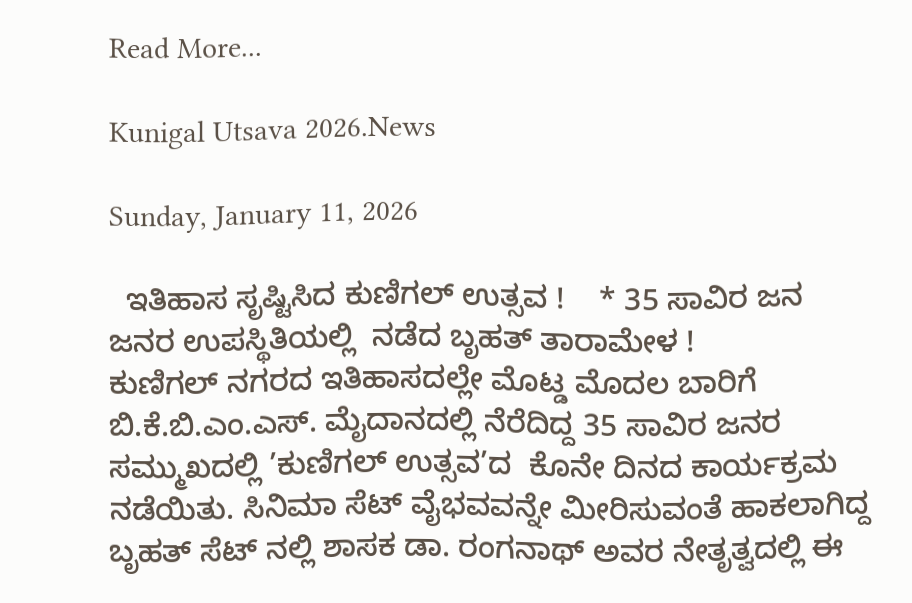Read More...

Kunigal Utsava 2026.News

Sunday, January 11, 2026

  ಇತಿಹಾಸ ಸೃಷ್ಟಿಸಿದ ಕುಣಿಗಲ್ ಉತ್ಸವ !    * 35 ಸಾವಿರ ಜನ ಜನರ ಉಪಸ್ಥಿತಿಯಲ್ಲಿ  ನಡೆದ ಬೃಹತ್ ತಾರಾಮೇಳ !         ಕುಣಿಗಲ್ ನಗರದ ಇತಿಹಾಸದಲ್ಲೇ ಮೊಟ್ಡ ಮೊದಲ ಬಾರಿಗೆ ಬಿ.ಕೆ.ಬಿ.ಎಂ.ಎಸ್. ಮೈದಾನದಲ್ಲಿ ನೆರೆದಿದ್ದ 35 ಸಾವಿರ ಜನರ ಸಮ್ಮುಖದಲ್ಲಿ ’ಕುಣಿಗಲ್ ಉತ್ಸವ’ದ  ಕೊನೇ ದಿನದ ಕಾರ್ಯಕ್ರಮ ನಡೆಯಿತು. ಸಿನಿಮಾ ಸೆಟ್ ವೈಭವವನ್ನೇ ಮೀರಿಸುವಂತೆ ಹಾಕಲಾಗಿದ್ದ ಬೃಹತ್ ಸೆಟ್ ನಲ್ಲಿ ಶಾಸಕ‌ ಡಾ. ರಂಗನಾಥ್ ಅವರ ನೇತೃತ್ವದಲ್ಲಿ ಈ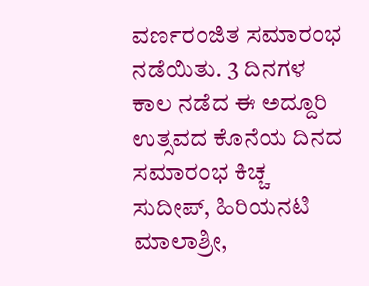ವರ್ಣರಂಜಿತ ಸಮಾರಂಭ ನಡೆಯಿತು. 3 ದಿನಗಳ ಕಾಲ‌ ನಡೆದ ಈ ಅದ್ದೂರಿ ಉತ್ಸವದ ಕೊನೆಯ ದಿನದ ಸಮಾರಂಭ ಕಿಚ್ಚ ಸುದೀಪ್, ಹಿರಿಯನಟಿ ಮಾಲಾಶ್ರೀ,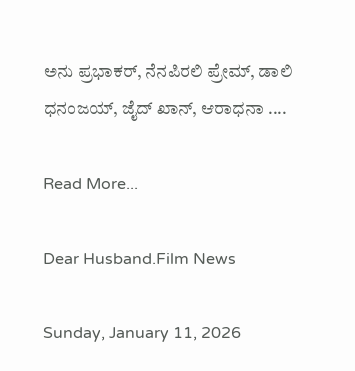ಅನು ಪ್ರಭಾಕರ್, ನೆನಪಿರಲಿ ಪ್ರೇಮ್, ಡಾಲಿ ಧನಂಜಯ್, ಜೈದ್ ಖಾನ್, ಆರಾಧನಾ ....

Read More...

Dear Husband.Film News

Sunday, January 11, 2026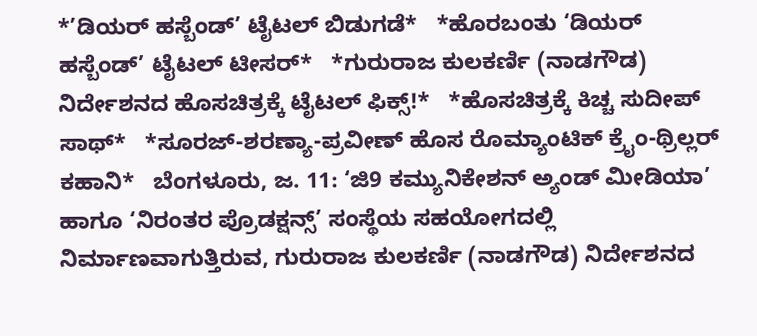*’ಡಿಯರ್ ಹಸ್ಬೆಂಡ್’ ಟೈಟಲ್ ಬಿಡುಗಡೆ*   *ಹೊರಬಂತು ‘ಡಿಯರ್ ಹಸ್ಬೆಂಡ್’ ಟೈಟಲ್ ಟೀಸರ್*   *ಗುರುರಾಜ ಕುಲಕರ್ಣಿ (ನಾಡಗೌಡ) ನಿರ್ದೇಶನದ ಹೊಸಚಿತ್ರಕ್ಕೆ ಟೈಟಲ್ ಫಿಕ್ಸ್!*   *ಹೊಸಚಿತ್ರಕ್ಕೆ ಕಿಚ್ಚ ಸುದೀಪ್ ಸಾಥ್*   *ಸೂರಜ್-ಶರಣ್ಯಾ-ಪ್ರವೀಣ್ ಹೊಸ ರೊಮ್ಯಾಂಟಿಕ್ ಕ್ರೈಂ-ಥ್ರಿಲ್ಲರ್ ಕಹಾನಿ*   ಬೆಂಗಳೂರು, ಜ. 11: ‘ಜಿ9 ಕಮ್ಯುನಿಕೇಶನ್ ಅ್ಯಂಡ್ ಮೀಡಿಯಾ’ ಹಾಗೂ ‘ನಿರಂತರ ಪ್ರೊಡಕ್ಷನ್ಸ್’ ಸಂಸ್ಥೆಯ ಸಹಯೋಗದಲ್ಲಿ ನಿರ್ಮಾಣವಾಗುತ್ತಿರುವ, ಗುರುರಾಜ ಕುಲಕರ್ಣಿ (ನಾಡಗೌಡ) ನಿರ್ದೇಶನದ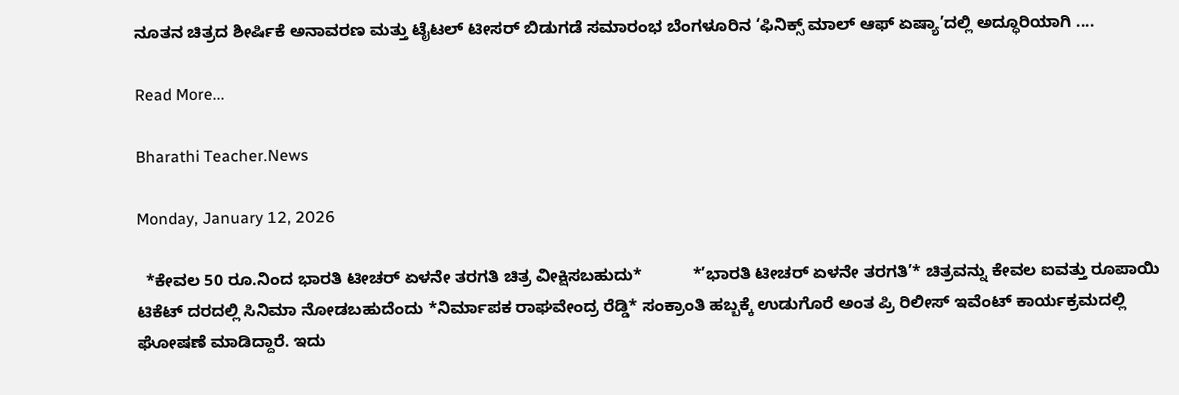ನೂತನ ಚಿತ್ರದ ಶೀರ್ಷಿಕೆ ಅನಾವರಣ ಮತ್ತು ಟೈಟಲ್ ಟೀಸರ್ ಬಿಡುಗಡೆ ಸಮಾರಂಭ ಬೆಂಗಳೂರಿನ ‘ಫಿನಿಕ್ಸ್ ಮಾಲ್ ಆಫ್ ಏಷ್ಯಾ’ದಲ್ಲಿ ಅದ್ಧೂರಿಯಾಗಿ ....

Read More...

Bharathi Teacher.News

Monday, January 12, 2026

  *ಕೇವಲ 50 ರೂ.ನಿಂದ ಭಾರತಿ ಟೀಚರ್ ಏಳನೇ ತರಗತಿ ಚಿತ್ರ ವೀಕ್ಷಿಸಬಹುದು*           *’ಭಾರತಿ ಟೀಚರ್ ಏಳನೇ ತರಗತಿ’* ಚಿತ್ರವನ್ನು ಕೇವಲ ಐವತ್ತು ರೂಪಾಯಿ ಟಿಕೆಟ್ ದರದಲ್ಲಿ ಸಿನಿಮಾ ನೋಡಬಹುದೆಂದು *ನಿರ್ಮಾಪಕ ರಾಘವೇಂದ್ರ ರೆಡ್ಡಿ* ಸಂಕ್ರಾಂತಿ ಹಬ್ಬಕ್ಕೆ ಉಡುಗೊರೆ ಅಂತ ಪ್ರಿ ರಿಲೀಸ್ ಇವೆಂಟ್ ಕಾರ್ಯಕ್ರಮದಲ್ಲಿ ಘೋಷಣೆ ಮಾಡಿದ್ದಾರೆ. ಇದು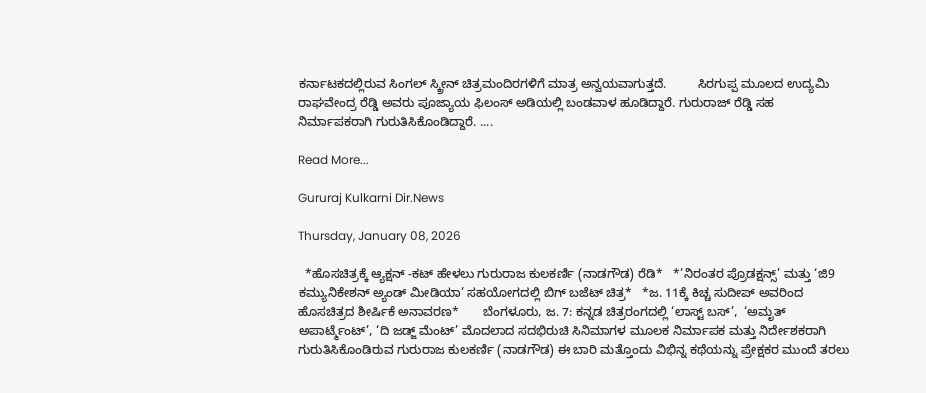ಕರ್ನಾಟಕದಲ್ಲಿರುವ ಸಿಂಗಲ್ ಸ್ಕ್ರೀನ್ ಚಿತ್ರಮಂದಿರಗಳಿಗೆ ಮಾತ್ರ ಅನ್ವಯವಾಗುತ್ತದೆ.         ಸಿರಗುಪ್ಪ ಮೂಲದ ಉದ್ಯಮಿ ರಾಘವೇಂದ್ರ ರೆಡ್ಡಿ ಅವರು ಪೂಜ್ಯಾಯ ಫಿಲಂಸ್ ಅಡಿಯಲ್ಲಿ ಬಂಡವಾಳ ಹೂಡಿದ್ದಾರೆ. ಗುರುರಾಜ್ ರೆಡ್ಡಿ ಸಹ ನಿರ್ಮಾಪಕರಾಗಿ ಗುರುತಿಸಿಕೊಂಡಿದ್ದಾರೆ. ....

Read More...

Gururaj Kulkarni Dir.News

Thursday, January 08, 2026

  *ಹೊಸಚಿತ್ರಕ್ಕೆ ಆ್ಯಕ್ಷನ್ -ಕಟ್ ಹೇಳಲು ಗುರುರಾಜ ಕುಲಕರ್ಣಿ (ನಾಡಗೌಡ) ರೆಡಿ*   *’ನಿರಂತರ ಪ್ರೊಡಕ್ಷನ್ಸ್’ ಮತ್ತು ‘ಜಿ9 ಕಮ್ಯುನಿಕೇಶನ್ ಅ್ಯಂಡ್ ಮೀಡಿಯಾ’ ಸಹಯೋಗದಲ್ಲಿ ಬಿಗ್ ಬಜೆಟ್ ಚಿತ್ರ*   *ಜ. 11ಕ್ಕೆ ಕಿಚ್ಚ ಸುದೀಪ್ ಅವರಿಂದ ಹೊಸಚಿತ್ರದ ಶೀರ್ಷಿಕೆ ಅನಾವರಣ*       ಬೆಂಗಳೂರು, ಜ. 7: ಕನ್ನಡ ಚಿತ್ರರಂಗದಲ್ಲಿ ‘ಲಾಸ್ಟ್ ಬಸ್’,  ‘ಅಮೃತ್ ಅಪಾರ್ಟ್ಮೆಂಟ್’, ‘ದಿ ಜಡ್ಜ್ ಮೆಂಟ್’ ಮೊದಲಾದ ಸದಭಿರುಚಿ ಸಿನಿಮಾಗಳ ಮೂಲಕ ನಿರ್ಮಾಪಕ ಮತ್ತು ನಿರ್ದೇಶಕರಾಗಿ ಗುರುತಿಸಿಕೊಂಡಿರುವ ಗುರುರಾಜ ಕುಲಕರ್ಣಿ (ನಾಡಗೌಡ) ಈ ಬಾರಿ ಮತ್ತೊಂದು ವಿಭಿನ್ನ ಕಥೆಯನ್ನು ಪ್ರೇಕ್ಷಕರ ಮುಂದೆ ತರಲು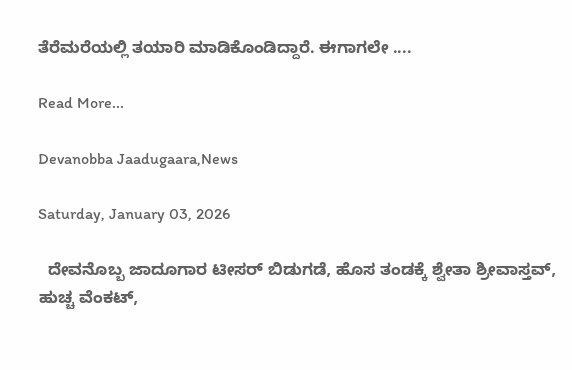ತೆರೆಮರೆಯಲ್ಲಿ ತಯಾರಿ ಮಾಡಿಕೊಂಡಿದ್ದಾರೆ. ಈಗಾಗಲೇ ....

Read More...

Devanobba Jaadugaara,News

Saturday, January 03, 2026

  ದೇವನೊಬ್ಬ ಜಾದೂಗಾರ ಟೀಸರ್ ಬಿಡುಗಡೆ, ಹೊಸ ತಂಡಕ್ಕೆ ಶ್ವೇತಾ ಶ್ರೀವಾಸ್ತವ್, ಹುಚ್ಚ ವೆಂಕಟ್,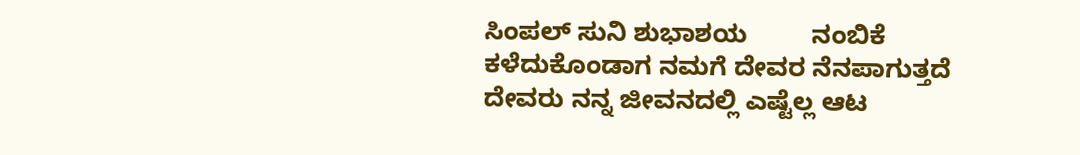ಸಿಂಪಲ್ ಸುನಿ ಶುಭಾಶಯ         ನಂಬಿಕೆ ಕಳೆದುಕೊಂಡಾಗ ನಮಗೆ ದೇವರ ನೆನಪಾಗುತ್ತದೆ  ದೇವರು ನನ್ನ ಜೀವನದಲ್ಲಿ ಎಷ್ಟೆಲ್ಲ ಆಟ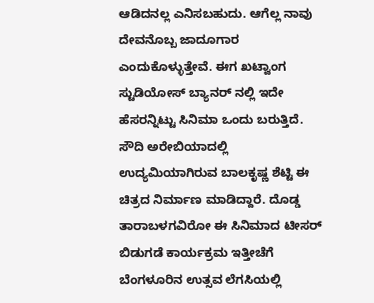ಆಡಿದನಲ್ಲ ಎನಿಸಬಹುದು. ಆಗೆಲ್ಲ ನಾವು ದೇವನೊಬ್ಬ ಜಾದೂಗಾರ ಎಂದುಕೊಳ್ಳುತ್ತೇವೆ. ಈಗ ಖಟ್ವಾಂಗ ಸ್ಟುಡಿಯೋಸ್ ಬ್ಯಾನರ್ ನಲ್ಲಿ ಇದೇ ಹೆಸರನ್ನಿಟ್ಟು ಸಿನಿಮಾ ಒಂದು ಬರುತ್ತಿದೆ. ಸೌದಿ ಅರೇಬಿಯಾದಲ್ಲಿ ಉದ್ಯಮಿಯಾಗಿರುವ ಬಾಲಕೃಷ್ಣ ಶೆಟ್ಟಿ ಈ ಚಿತ್ರದ ನಿರ್ಮಾಣ ಮಾಡಿದ್ದಾರೆ. ದೊಡ್ಡ ತಾರಾಬಳಗವಿರೋ ಈ ಸಿನಿಮಾದ ಟೀಸರ್ ಬಿಡುಗಡೆ ಕಾರ್ಯಕ್ರಮ ಇತ್ತೀಚೆಗೆ ಬೆಂಗಳೂರಿನ ಉತ್ಸವ ಲೆಗಸಿಯಲ್ಲಿ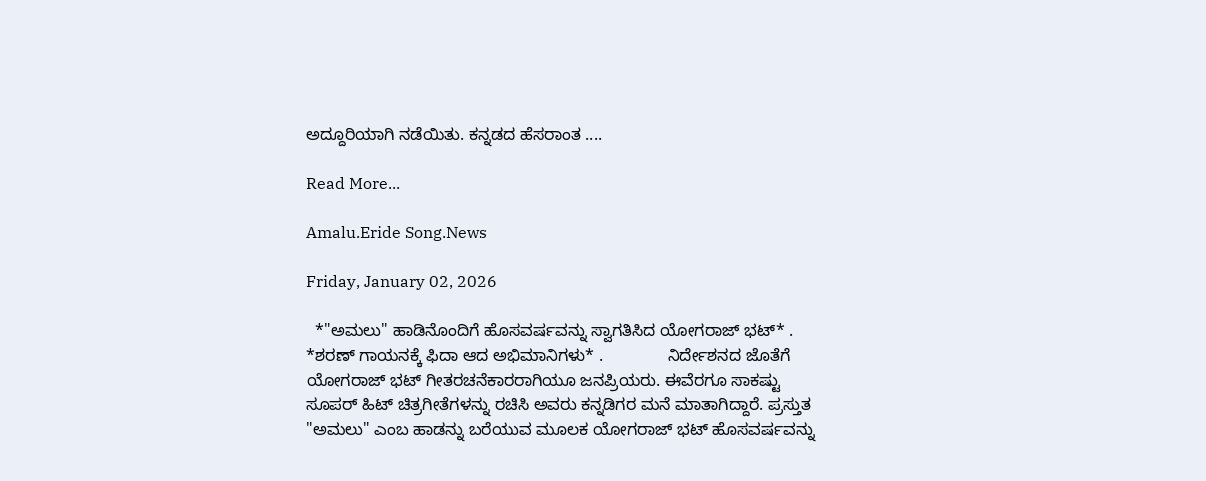ಅದ್ದೂರಿಯಾಗಿ ನಡೆಯಿತು. ಕನ್ನಡದ ಹೆಸರಾಂತ ....

Read More...

Amalu.Eride Song.News

Friday, January 02, 2026

  *"ಅಮಲು" ಹಾಡಿನೊಂದಿಗೆ ಹೊಸವರ್ಷವನ್ನು ಸ್ವಾಗತಿಸಿದ ಯೋಗರಾಜ್ ಭಟ್* .       *ಶರಣ್ ಗಾಯನಕ್ಕೆ ಫಿದಾ ಆದ ಅಭಿಮಾನಿಗಳು* .              ನಿರ್ದೇಶನದ ಜೊತೆಗೆ ಯೋಗರಾಜ್ ಭಟ್ ಗೀತರಚನೆಕಾರರಾಗಿಯೂ ಜನಪ್ರಿಯರು. ಈವೆರಗೂ ಸಾಕಷ್ಟು ಸೂಪರ್ ಹಿಟ್ ಚಿತ್ರಗೀತೆಗಳನ್ನು ರಚಿಸಿ ಅವರು ಕನ್ನಡಿಗರ ಮನೆ ಮಾತಾಗಿದ್ದಾರೆ. ಪ್ರಸ್ತುತ "ಅಮಲು" ಎಂಬ ಹಾಡನ್ನು ಬರೆಯುವ ಮೂಲಕ ಯೋಗರಾಜ್ ಭಟ್ ಹೊಸವರ್ಷವನ್ನು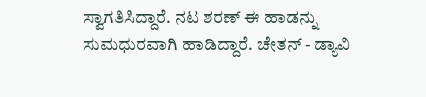ಸ್ವಾಗತಿಸಿದ್ದಾರೆ. ನಟ ಶರಣ್ ಈ ಹಾಡನ್ನು ಸುಮಧುರವಾಗಿ ಹಾಡಿದ್ದಾರೆ. ಚೇತನ್ - ಡ್ಯಾವಿ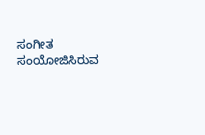ಸಂಗೀತ ಸಂಯೋಜಿಸಿರುವ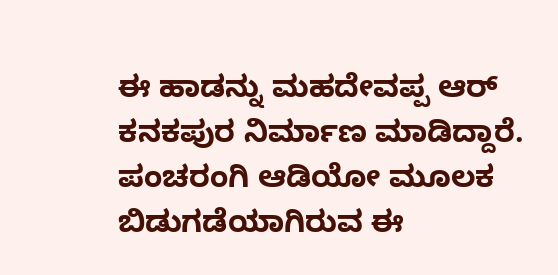ಈ ಹಾಡನ್ನು ಮಹದೇವಪ್ಪ ಆರ್ ಕನಕಪುರ ನಿರ್ಮಾಣ ಮಾಡಿದ್ದಾರೆ. ಪಂಚರಂಗಿ ಆಡಿಯೋ ಮೂಲಕ ಬಿಡುಗಡೆಯಾಗಿರುವ ಈ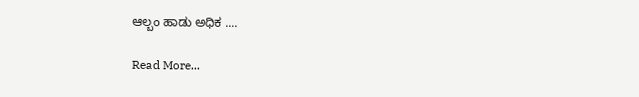ಆಲ್ಬಂ ಹಾಡು ಅಧಿಕ ....

Read More...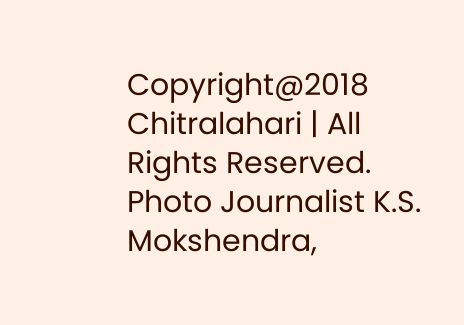Copyright@2018 Chitralahari | All Rights Reserved. Photo Journalist K.S. Mokshendra,